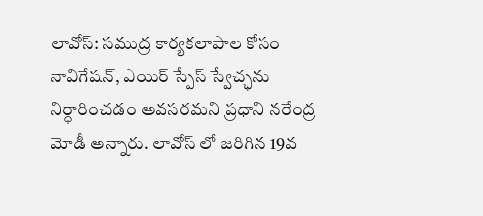లావోస్: సముద్ర కార్యకలాపాల కోసం నావిగేషన్, ఎయిర్ స్పేస్ స్వేచ్ఛను నిర్ధారించడం అవసరమని ప్రధాని నరేంద్ర మోడీ అన్నారు. లావోస్ లో జరిగిన 19వ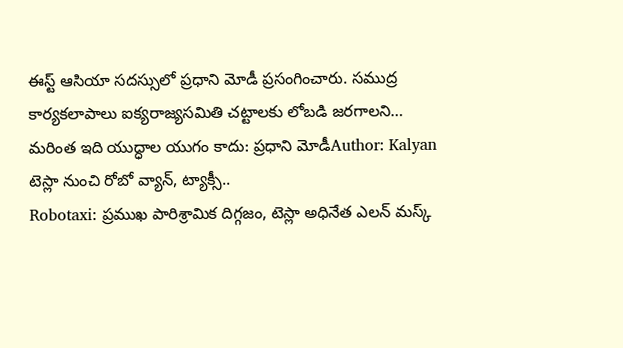ఈస్ట్ ఆసియా సదస్సులో ప్రధాని మోడీ ప్రసంగించారు. సముద్ర కార్యకలాపాలు ఐక్యరాజ్యసమితి చట్టాలకు లోబడి జరగాలని…
మరింత ఇది యుద్ధాల యుగం కాదు: ప్రధాని మోడీAuthor: Kalyan
టెస్లా నుంచి రోబో వ్యాన్, ట్యాక్సీ..
Robotaxi: ప్రముఖ పారిశ్రామిక దిగ్గజం, టెస్లా అధినేత ఎలన్ మస్క్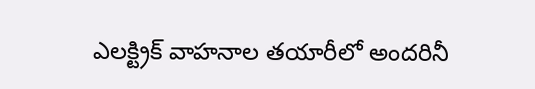ఎలక్ట్రిక్ వాహనాల తయారీలో అందరినీ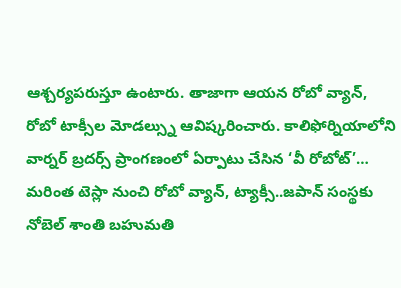ఆశ్చర్యపరుస్తూ ఉంటారు. తాజాగా ఆయన రోబో వ్యాన్, రోబో టాక్సీల మోడల్స్ను ఆవిష్కరించారు. కాలిఫోర్నియాలోని వార్నర్ బ్రదర్స్ ప్రాంగణంలో ఏర్పాటు చేసిన ‘వీ రోబోట్’…
మరింత టెస్లా నుంచి రోబో వ్యాన్, ట్యాక్సీ..జపాన్ సంస్థకు నోబెల్ శాంతి బహుమతి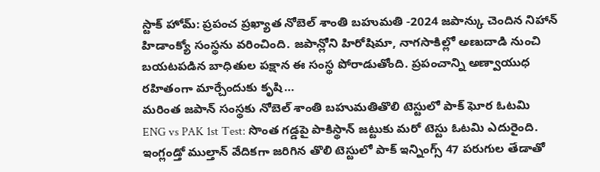స్టాక్ హోమ్: ప్రపంచ ప్రఖ్యాత నోబెల్ శాంతి బహుమతి -2024 జపాన్కు చెందిన నిహాన్ హిడాంక్యో సంస్థను వరించింది. జపాన్లోని హిరోషిమా, నాగసాకిల్లో అణుదాడి నుంచి బయటపడిన బాధితుల పక్షాన ఈ సంస్థ పోరాడుతోంది. ప్రపంచాన్ని అణ్వాయుధ రహితంగా మార్చేందుకు కృషి…
మరింత జపాన్ సంస్థకు నోబెల్ శాంతి బహుమతితొలి టెస్టులో పాక్ ఘోర ఓటమి
ENG vs PAK 1st Test: సొంత గడ్డపై పాకిస్థాన్ జట్టుకు మరో టెస్టు ఓటమి ఎదురైంది. ఇంగ్లండ్తో ముల్తాన్ వేదికగా జరిగిన తొలి టెస్టులో పాక్ ఇన్నింగ్స్ 47 పరుగుల తేడాతో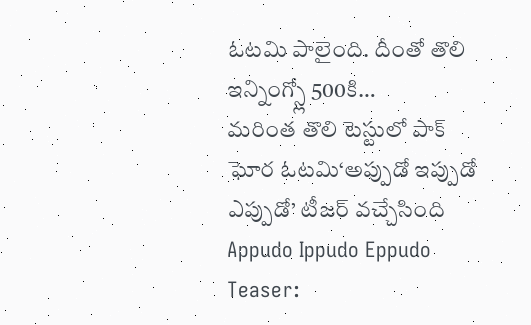ఓటమి పాలైంది. దీంతో తొలి ఇన్నింగ్స్లో 500కి…
మరింత తొలి టెస్టులో పాక్ ఘోర ఓటమి‘అప్పుడో ఇప్పుడో ఎప్పుడో’ టీజర్ వచ్చేసింది
Appudo Ippudo Eppudo Teaser: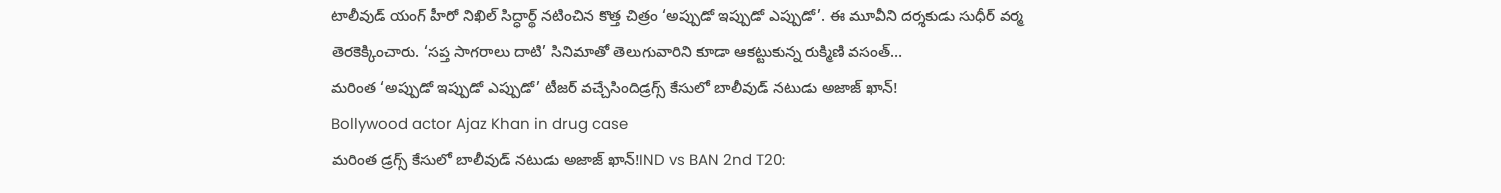టాలీవుడ్ యంగ్ హీరో నిఖిల్ సిద్ధార్థ్ నటించిన కొత్త చిత్రం ‘అప్పుడో ఇప్పుడో ఎప్పుడో’. ఈ మూవీని దర్శకుడు సుధీర్ వర్మ తెరకెక్కించారు. ‘సప్త సాగరాలు దాటి’ సినిమాతో తెలుగువారిని కూడా ఆకట్టుకున్న రుక్మిణి వసంత్…
మరింత ‘అప్పుడో ఇప్పుడో ఎప్పుడో’ టీజర్ వచ్చేసిందిడ్రగ్స్ కేసులో బాలీవుడ్ నటుడు అజాజ్ ఖాన్!
Bollywood actor Ajaz Khan in drug case
మరింత డ్రగ్స్ కేసులో బాలీవుడ్ నటుడు అజాజ్ ఖాన్!IND vs BAN 2nd T20: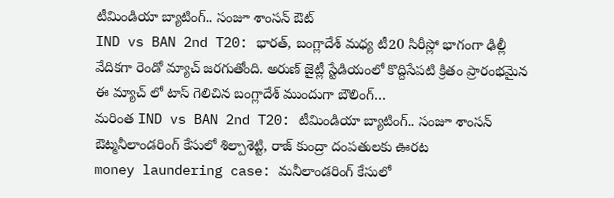టీమిండియా బ్యాటింగ్.. సంజూ శాంసన్ ఔట్
IND vs BAN 2nd T20: భారత్, బంగ్లాదేశ్ మధ్య టీ20 సిరీస్లో భాగంగా ఢిల్లీ వేదికగా రెండో మ్యాచ్ జరగుతోంది. అరుణ్ జైట్లీ స్టేడియంలో కొద్దిసేపటి క్రితం ప్రారంభమైన ఈ మ్యాచ్ లో టాస్ గెలిచిన బంగ్లాదేశ్ ముందుగా బౌలింగ్…
మరింత IND vs BAN 2nd T20: టీమిండియా బ్యాటింగ్.. సంజూ శాంసన్ ఔట్మనీలాండరింగ్ కేసులో శిల్పాశెట్టి, రాజ్ కుంద్రా దంపతులకు ఊరట
money laundering case: మనీలాండరింగ్ కేసులో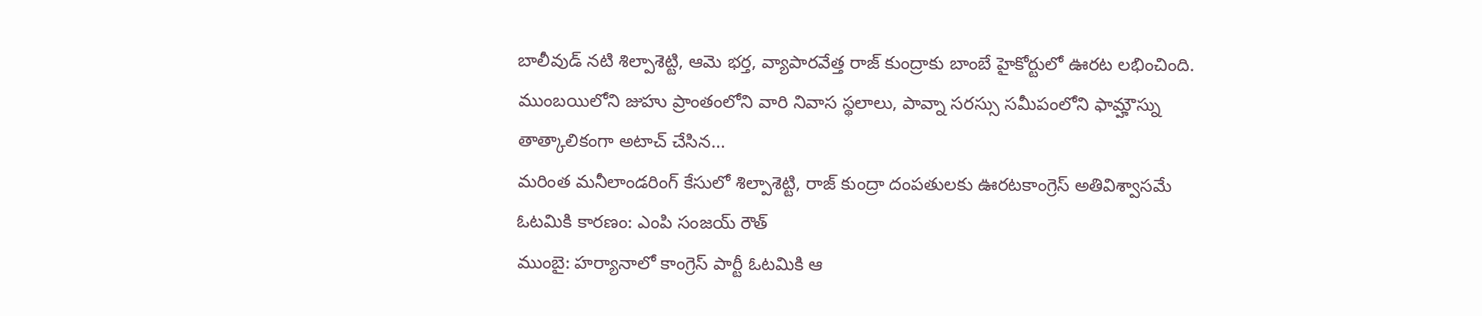బాలీవుడ్ నటి శిల్పాశెట్టి, ఆమె భర్త, వ్యాపారవేత్త రాజ్ కుంద్రాకు బాంబే హైకోర్టులో ఊరట లభించింది. ముంబయిలోని జుహు ప్రాంతంలోని వారి నివాస స్థలాలు, పావ్నా సరస్సు సమీపంలోని ఫామ్హౌస్ను తాత్కాలికంగా అటాచ్ చేసిన…
మరింత మనీలాండరింగ్ కేసులో శిల్పాశెట్టి, రాజ్ కుంద్రా దంపతులకు ఊరటకాంగ్రెస్ అతివిశ్వాసమే ఓటమికి కారణం: ఎంపి సంజయ్ రౌత్
ముంబై: హర్యానాలో కాంగ్రెస్ పార్టీ ఓటమికి ఆ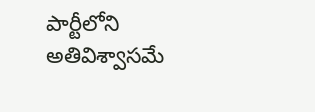పార్టీలోని అతివిశ్వాసమే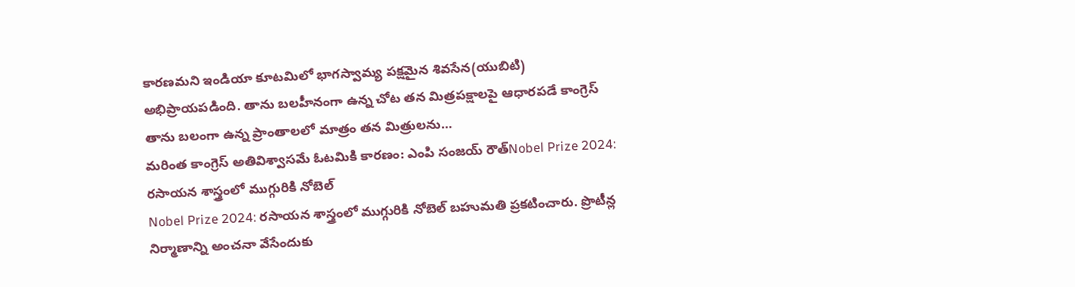కారణమని ఇండియా కూటమిలో భాగస్వామ్య పక్షమైన శివసేన(యుబిటి) అభిప్రాయపడింది. తాను బలహీనంగా ఉన్న చోట తన మిత్రపక్షాలపై ఆధారపడే కాంగ్రెస్ తాను బలంగా ఉన్న ప్రాంతాలలో మాత్రం తన మిత్రులను…
మరింత కాంగ్రెస్ అతివిశ్వాసమే ఓటమికి కారణం: ఎంపి సంజయ్ రౌత్Nobel Prize 2024: రసాయన శాస్త్రంలో ముగ్గురికి నోబెల్
Nobel Prize 2024: రసాయన శాస్త్రంలో ముగ్గురికి నోబెల్ బహుమతి ప్రకటించారు. ప్రొటీన్ల నిర్మాణాన్ని అంచనా వేసేందుకు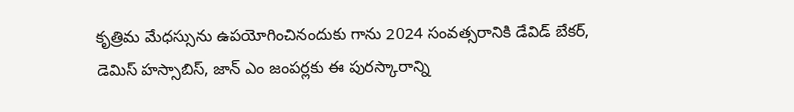కృత్రిమ మేధస్సును ఉపయోగించినందుకు గాను 2024 సంవత్సరానికి డేవిడ్ బేకర్, డెమిస్ హస్సాబిస్, జాన్ ఎం జంపర్లకు ఈ పురస్కారాన్ని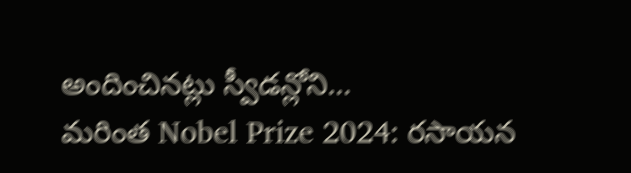అందించినట్లు స్వీడన్లోని…
మరింత Nobel Prize 2024: రసాయన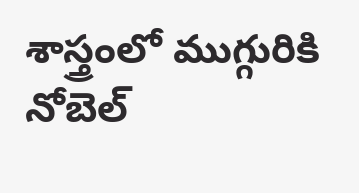శాస్త్రంలో ముగ్గురికి నోబెల్